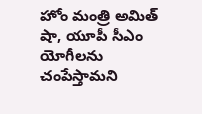హోం మంత్రి అమిత్ షా, యూపీ సీఎం యోగీలను చంపేస్తామని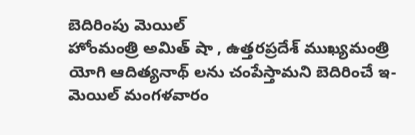బెదిరింపు మెయిల్
హోంమంత్రి అమిత్ షా , ఉత్తరప్రదేశ్ ముఖ్యమంత్రి యోగి ఆదిత్యనాథ్ లను చంపేస్తామని బెదిరించే ఇ-మెయిల్ మంగళవారం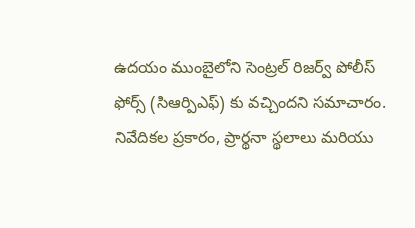ఉదయం ముంబైలోని సెంట్రల్ రిజర్వ్ పోలీస్ ఫోర్స్ (సిఆర్పిఎఫ్) కు వచ్చిందని సమాచారం.
నివేదికల ప్రకారం, ప్రార్థనా స్థలాలు మరియు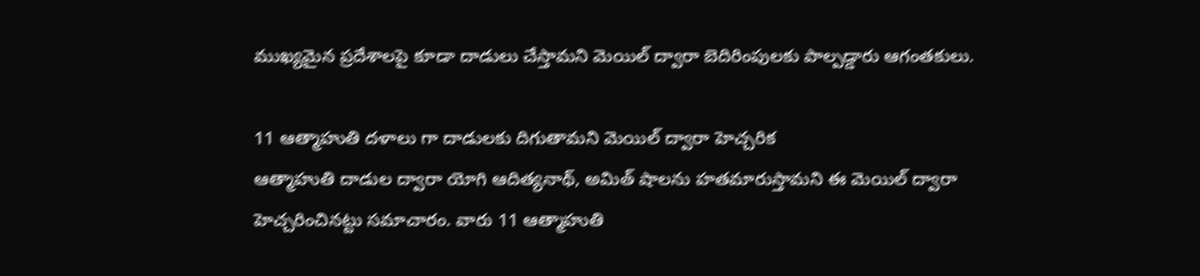ముఖ్యమైన ప్రదేశాలపై కూడా దాడులు చేస్తామని మెయిల్ ద్వారా బెదిరింపులకు పాల్పడ్డారు ఆగంతకులు.

11 ఆత్మాహుతి దళాలు గా దాడులకు దిగుతామని మెయిల్ ద్వారా హెచ్చరిక
ఆత్మాహుతి దాడుల ద్వారా యోగి ఆదిత్యనాథ్, అమిత్ షాలను హతమారుస్తామని ఈ మెయిల్ ద్వారా హెచ్చరించినట్టు సమాచారం. వారు 11 ఆత్మాహుతి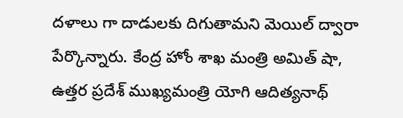దళాలు గా దాడులకు దిగుతామని మెయిల్ ద్వారా పేర్కొన్నారు. కేంద్ర హోం శాఖ మంత్రి అమిత్ షా, ఉత్తర ప్రదేశ్ ముఖ్యమంత్రి యోగి ఆదిత్యనాథ్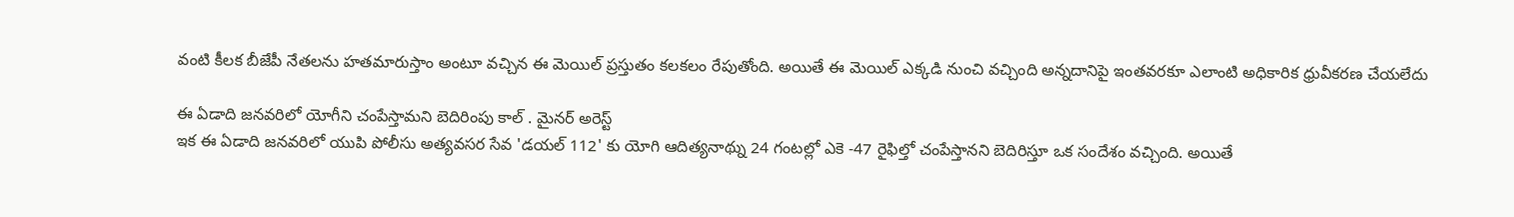వంటి కీలక బీజేపీ నేతలను హతమారుస్తాం అంటూ వచ్చిన ఈ మెయిల్ ప్రస్తుతం కలకలం రేపుతోంది. అయితే ఈ మెయిల్ ఎక్కడి నుంచి వచ్చింది అన్నదానిపై ఇంతవరకూ ఎలాంటి అధికారిక ధ్రువీకరణ చేయలేదు

ఈ ఏడాది జనవరిలో యోగీని చంపేస్తామని బెదిరింపు కాల్ . మైనర్ అరెస్ట్
ఇక ఈ ఏడాది జనవరిలో యుపి పోలీసు అత్యవసర సేవ 'డయల్ 112' కు యోగి ఆదిత్యనాథ్ను 24 గంటల్లో ఎకె -47 రైఫిల్తో చంపేస్తానని బెదిరిస్తూ ఒక సందేశం వచ్చింది. అయితే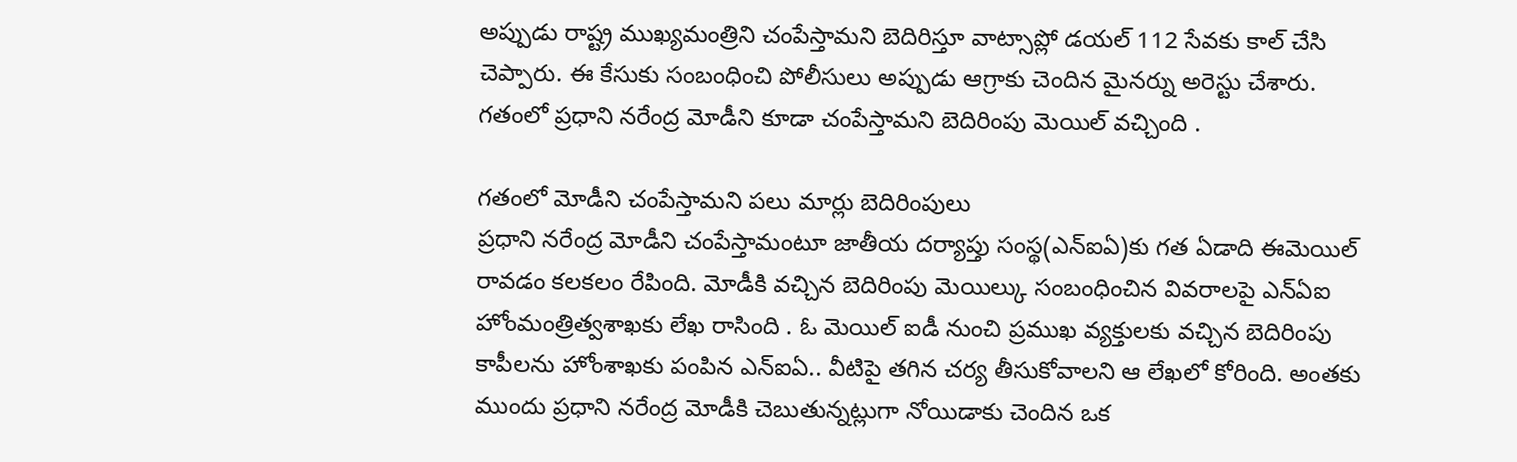అప్పుడు రాష్ట్ర ముఖ్యమంత్రిని చంపేస్తామని బెదిరిస్తూ వాట్సాప్లో డయల్ 112 సేవకు కాల్ చేసి చెప్పారు. ఈ కేసుకు సంబంధించి పోలీసులు అప్పుడు ఆగ్రాకు చెందిన మైనర్ను అరెస్టు చేశారు. గతంలో ప్రధాని నరేంద్ర మోడీని కూడా చంపేస్తామని బెదిరింపు మెయిల్ వచ్చింది .

గతంలో మోడీని చంపేస్తామని పలు మార్లు బెదిరింపులు
ప్రధాని నరేంద్ర మోడీని చంపేస్తామంటూ జాతీయ దర్యాప్తు సంస్థ(ఎన్ఐఏ)కు గత ఏడాది ఈమెయిల్ రావడం కలకలం రేపింది. మోడీకి వచ్చిన బెదిరింపు మెయిల్కు సంబంధించిన వివరాలపై ఎన్ఏఐ హోంమంత్రిత్వశాఖకు లేఖ రాసింది . ఓ మెయిల్ ఐడీ నుంచి ప్రముఖ వ్యక్తులకు వచ్చిన బెదిరింపు కాపీలను హోంశాఖకు పంపిన ఎన్ఐఏ.. వీటిపై తగిన చర్య తీసుకోవాలని ఆ లేఖలో కోరింది. అంతకు ముందు ప్రధాని నరేంద్ర మోడీకి చెబుతున్నట్లుగా నోయిడాకు చెందిన ఒక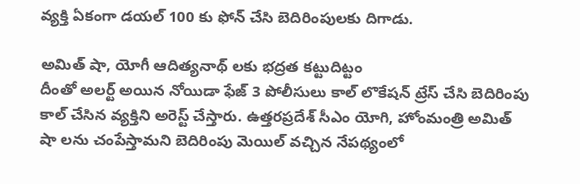వ్యక్తి ఏకంగా డయల్ 100 కు ఫోన్ చేసి బెదిరింపులకు దిగాడు.

అమిత్ షా, యోగీ ఆదిత్యనాథ్ లకు భద్రత కట్టుదిట్టం
దీంతో అలర్ట్ అయిన నోయిడా ఫేజ్ 3 పోలీసులు కాల్ లొకేషన్ ట్రేస్ చేసి బెదిరింపు కాల్ చేసిన వ్యక్తిని అరెస్ట్ చేస్తారు. ఉత్తరప్రదేశ్ సీఎం యోగి, హోంమంత్రి అమిత్ షా లను చంపేస్తామని బెదిరింపు మెయిల్ వచ్చిన నేపథ్యంలో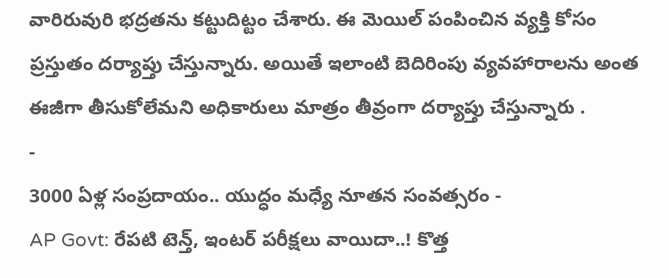వారిరువురి భద్రతను కట్టుదిట్టం చేశారు. ఈ మెయిల్ పంపించిన వ్యక్తి కోసం ప్రస్తుతం దర్యాప్తు చేస్తున్నారు. అయితే ఇలాంటి బెదిరింపు వ్యవహారాలను అంత ఈజీగా తీసుకోలేమని అధికారులు మాత్రం తీవ్రంగా దర్యాప్తు చేస్తున్నారు .
-
3000 ఏళ్ల సంప్రదాయం.. యుద్ధం మధ్యే నూతన సంవత్సరం -
AP Govt: రేపటి టెన్త్, ఇంటర్ పరీక్షలు వాయిదా..! కొత్త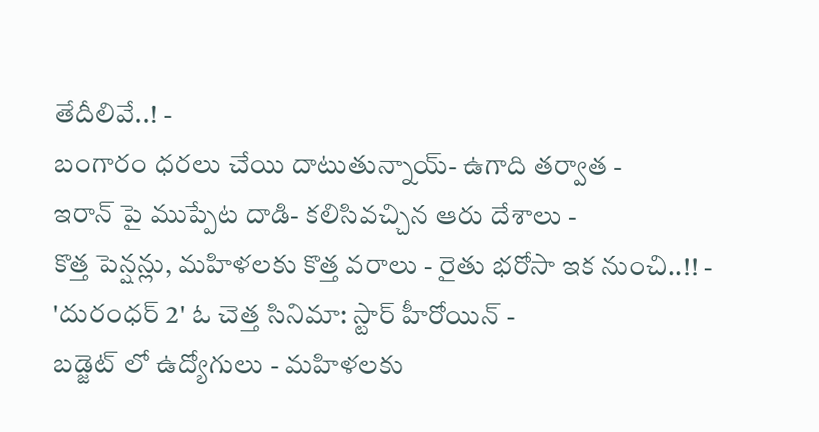తేదీలివే..! -
బంగారం ధరలు చేయి దాటుతున్నాయ్- ఉగాది తర్వాత -
ఇరాన్ పై ముప్పేట దాడి- కలిసివచ్చిన ఆరు దేశాలు -
కొత్త పెన్షన్లు, మహిళలకు కొత్త వరాలు - రైతు భరోసా ఇక నుంచి..!! -
'దురంధర్ 2' ఓ చెత్త సినిమా: స్టార్ హీరోయిన్ -
బడ్జెట్ లో ఉద్యోగులు - మహిళలకు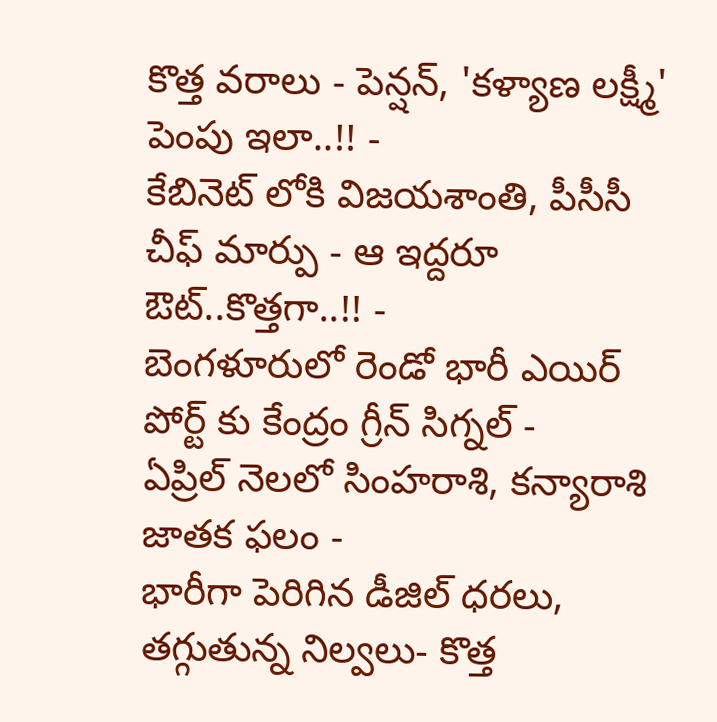కొత్త వరాలు - పెన్షన్, 'కళ్యాణ లక్ష్మీ' పెంపు ఇలా..!! -
కేబినెట్ లోకి విజయశాంతి, పీసీసీ చీఫ్ మార్పు - ఆ ఇద్దరూ ఔట్..కొత్తగా..!! -
బెంగళూరులో రెండో భారీ ఎయిర్ పోర్ట్ కు కేంద్రం గ్రీన్ సిగ్నల్ -
ఏప్రిల్ నెలలో సింహరాశి, కన్యారాశి జాతక ఫలం -
భారీగా పెరిగిన డీజిల్ ధరలు, తగ్గుతున్న నిల్వలు- కొత్త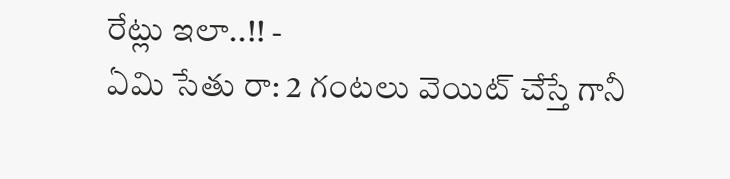రేట్లు ఇలా..!! -
ఏమి సేతు రా: 2 గంటలు వెయిట్ చేస్తే గానీ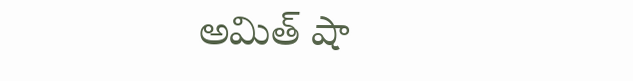అమిత్ షా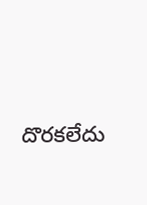దొరకలేదు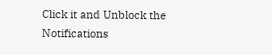Click it and Unblock the Notifications